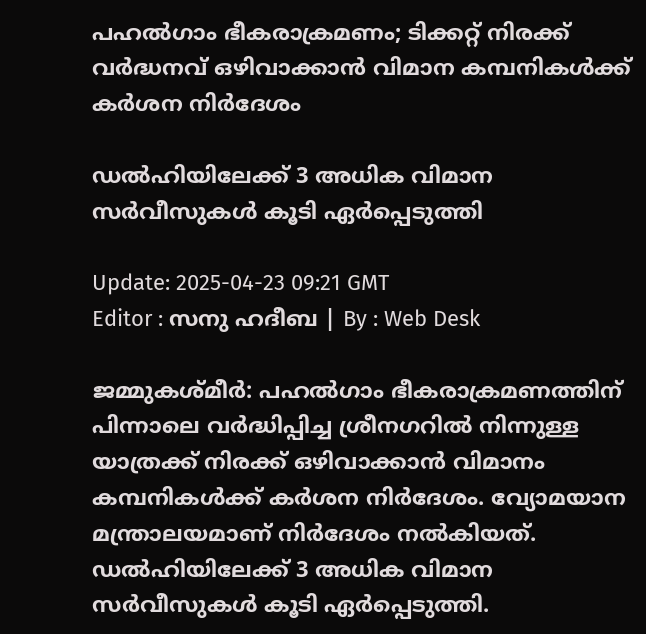പഹൽഗാം ഭീകരാക്രമണം; ടിക്കറ്റ് നിരക്ക് വർദ്ധനവ് ഒഴിവാക്കാൻ വിമാന കമ്പനികൾക്ക് കർശന നിർദേശം

ഡൽഹിയിലേക്ക് 3 അധിക വിമാന സർവീസുകൾ കൂടി ഏർപ്പെടുത്തി

Update: 2025-04-23 09:21 GMT
Editor : സനു ഹദീബ | By : Web Desk

ജമ്മുകശ്മീർ: പഹൽഗാം ഭീകരാക്രമണത്തിന് പിന്നാലെ വർദ്ധിപ്പിച്ച ശ്രീനഗറിൽ നിന്നുള്ള യാത്രക്ക് നിരക്ക് ഒഴിവാക്കാൻ വിമാനം കമ്പനികൾക്ക് കർശന നിർദേശം. വ്യോമയാന മന്ത്രാലയമാണ് നിർദേശം നൽകിയത്. ഡൽഹിയിലേക്ക് 3 അധിക വിമാന സർവീസുകൾ കൂടി ഏർപ്പെടുത്തി.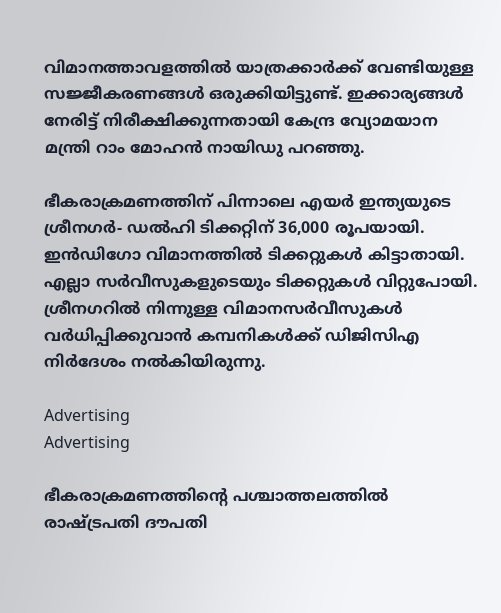വിമാനത്താവളത്തിൽ യാത്രക്കാർക്ക് വേണ്ടിയുള്ള സജ്ജീകരണങ്ങൾ ഒരുക്കിയിട്ടുണ്ട്. ഇക്കാര്യങ്ങൾ നേരിട്ട് നിരീക്ഷിക്കുന്നതായി കേന്ദ്ര വ്യോമയാന മന്ത്രി റാം മോഹൻ നായിഡു പറഞ്ഞു.

ഭീകരാക്രമണത്തിന് പിന്നാലെ എയർ ഇന്ത്യയുടെ ശ്രീനഗർ- ഡൽഹി ടിക്കറ്റിന് 36,000 രൂപയായി. ഇൻഡിഗോ വിമാനത്തിൽ ടിക്കറ്റുകള്‍ കിട്ടാതായി. എല്ലാ സർവീസുകളുടെയും ടിക്കറ്റുകൾ വിറ്റുപോയി. ശ്രീനഗറിൽ നിന്നുള്ള വിമാനസർവീസുകൾ വർധിപ്പിക്കുവാൻ കമ്പനികൾക്ക് ഡിജിസിഎ നിർദേശം നൽകിയിരുന്നു.

Advertising
Advertising

ഭീകരാക്രമണത്തിന്റെ പശ്ചാത്തലത്തിൽ രാഷ്ട്രപതി ദൗപതി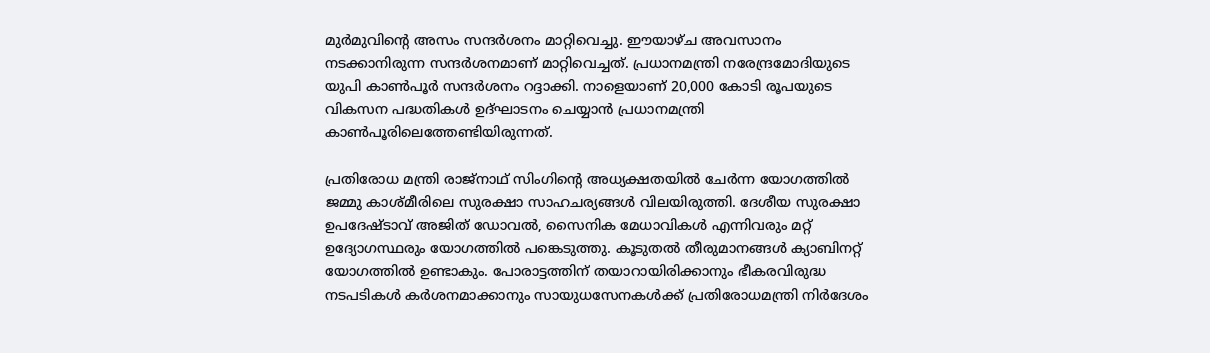മുർമുവിന്റെ അസം സന്ദർശനം മാറ്റിവെച്ചു. ഈയാഴ്ച അവസാനം നടക്കാനിരുന്ന സന്ദർശനമാണ് മാറ്റിവെച്ചത്. പ്രധാനമന്ത്രി നരേന്ദ്രമോദിയുടെ യുപി കാണ്‍പൂര്‍ സന്ദര്‍ശനം റദ്ദാക്കി. നാളെയാണ് 20,000 കോടി രൂപയുടെ വികസന പദ്ധതികള്‍ ഉദ്ഘാടനം ചെയ്യാന്‍ പ്രധാനമന്ത്രി കാണ്‍പൂരിലെത്തേണ്ടിയിരുന്നത്.

പ്രതിരോധ മന്ത്രി രാജ്‌നാഥ് സിംഗിൻ്റെ അധ്യക്ഷതയിൽ ചേർന്ന യോഗത്തിൽ ജമ്മു കാശ്മീരിലെ സുരക്ഷാ സാഹചര്യങ്ങൾ വിലയിരുത്തി. ദേശീയ സുരക്ഷാ ഉപദേഷ്ടാവ് അജിത് ഡോവൽ, സൈനിക മേധാവികൾ എന്നിവരും മറ്റ് ഉദ്യോഗസ്ഥരും യോഗത്തിൽ പങ്കെടുത്തു. കൂടുതൽ തീരുമാനങ്ങൾ ക്യാബിനറ്റ് യോഗത്തിൽ ഉണ്ടാകും. പോരാട്ടത്തിന് തയാറായിരിക്കാനും ഭീകരവിരുദ്ധ നടപടികള്‍ കര്‍ശനമാക്കാനും സായുധസേനകള്‍ക്ക് പ്രതിരോധമന്ത്രി നിര്‍ദേശം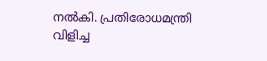നല്‍കി. പ്രതിരോധമന്ത്രി വിളിച്ച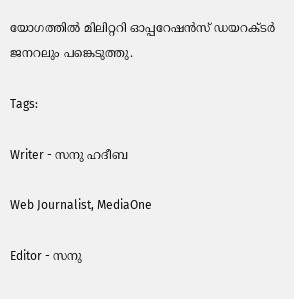യോഗത്തില്‍ മിലിറ്ററി ഓപ്പറേഷന്‍സ് ഡയറക്ടര്‍ ജനറലും പങ്കെടുത്തു.

Tags:

Writer - സനു ഹദീബ

Web Journalist, MediaOne

Editor - സനു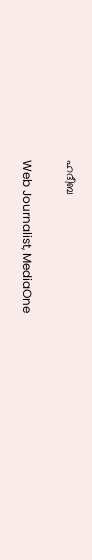ഹദീബ

Web Journalist, MediaOne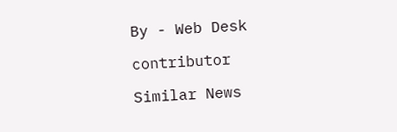By - Web Desk

contributor

Similar News